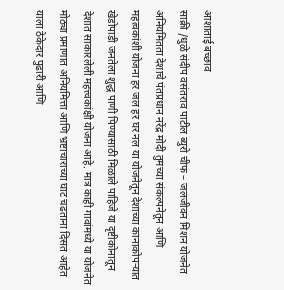आशाताई बच्छाव
साक्री /धुळे संदीप वसंतराव पाटील ब्युरो चीफ – जलजीवन मिशन योजनेत अनियमितता देशाचे पंतप्रधान नरेंद्र मोदी तुमच्या संकल्पनेतून आणि महत्वकांशी योजना हर जल हर घर नल या योजनेतून देशाच्या कानाकोपऱ्यात खेडोपाडी जनतेला शुद्ध पाणी पिण्यासाठी मिळाले पाहिजे या दृष्टीकोनातून देशात साकारलेली महत्त्वकांक्षी योजना आहे. मात्र काही गावांमध्ये या योजनेत मोठ्या प्रमाणात अनियमित्ता आणि भ्रष्टाचाराच्या घाट चढताना दिसत आहेत याला ठेकेदार पुढारी आणि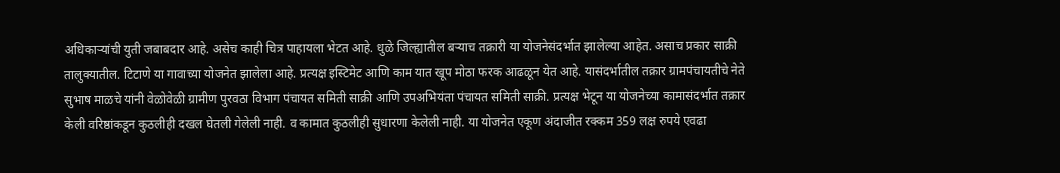अधिकाऱ्यांची युती जबाबदार आहे. असेच काही चित्र पाहायला भेटत आहे. धुळे जिल्ह्यातील बऱ्याच तक्रारी या योजनेसंदर्भात झालेल्या आहेत. असाच प्रकार साक्री तालुक्यातील. टिटाणे या गावाच्या योजनेत झालेला आहे. प्रत्यक्ष इस्टिमेट आणि काम यात खूप मोठा फरक आढळून येत आहे. यासंदर्भातील तक्रार ग्रामपंचायतीचे नेते सुभाष माळचे यांनी वेळोवेळी ग्रामीण पुरवठा विभाग पंचायत समिती साक्री आणि उपअभियंता पंचायत समिती साक्री. प्रत्यक्ष भेटून या योजनेच्या कामासंदर्भात तक्रार केली वरिष्ठांकडून कुठलीही दखल घेतली गेलेली नाही. व कामात कुठलीही सुधारणा केलेली नाही. या योजनेत एकूण अंदाजीत रक्कम 359 लक्ष रुपये एवढा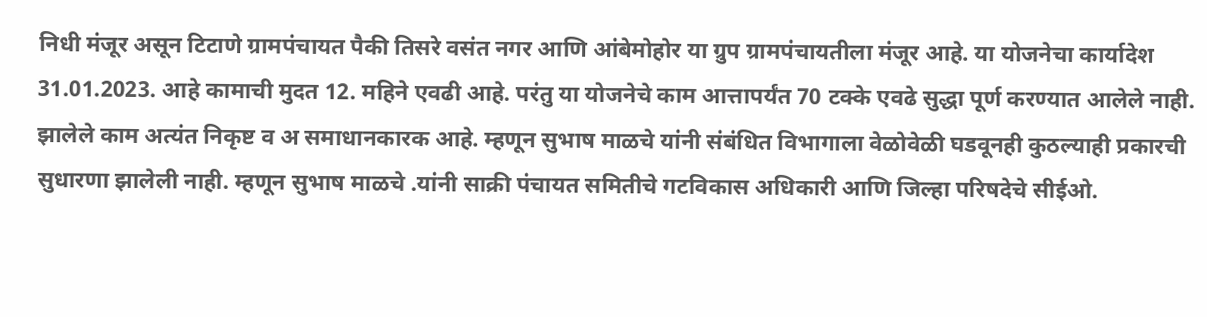निधी मंजूर असून टिटाणे ग्रामपंचायत पैकी तिसरे वसंत नगर आणि आंबेमोहोर या ग्रुप ग्रामपंचायतीला मंजूर आहे. या योजनेचा कार्यादेश 31.01.2023. आहे कामाची मुदत 12. महिने एवढी आहे. परंतु या योजनेचे काम आत्तापर्यंत 70 टक्के एवढे सुद्धा पूर्ण करण्यात आलेले नाही. झालेले काम अत्यंत निकृष्ट व अ समाधानकारक आहे. म्हणून सुभाष माळचे यांनी संबंधित विभागाला वेळोवेळी घडवूनही कुठल्याही प्रकारची सुधारणा झालेली नाही. म्हणून सुभाष माळचे .यांनी साक्री पंचायत समितीचे गटविकास अधिकारी आणि जिल्हा परिषदेचे सीईओ.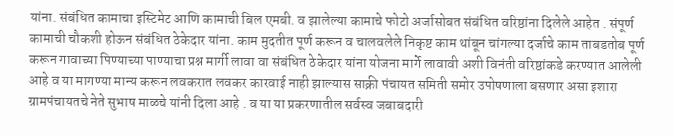यांना. संबंधित कामाचा इस्टिमेट आणि कामाची बिल एमबी. व झालेल्या कामाचे फोटो अर्जासोबत संबंधित वरिष्ठांना दिलेले आहेत . संपूर्ण कामाची चौकशी होऊन संबंधित ठेकेदार यांना. काम मुदतीत पूर्ण करून व चालवलेले निकृष्ट काम थांबून चांगल्या दर्जाचे काम ताबडतोब पूर्ण करून गावाच्या पिण्याच्या पाण्याचा प्रश्न मार्गी लावा वा संबंधित ठेकेदार यांना योजना मार्गे लावावी अशी विनंती वरिष्ठांकडे करण्यात आलेली आहे व या मागण्या मान्य करून लवकरात लवकर कारवाई नाही झाल्यास साक्री पंचायत समिती समोर उपोषणाला बसणार असा इशारा ग्रामपंचायतचे नेते सुभाष माळचे यांनी दिला आहे . व या या प्रकरणातील सर्वस्व जबाबदारी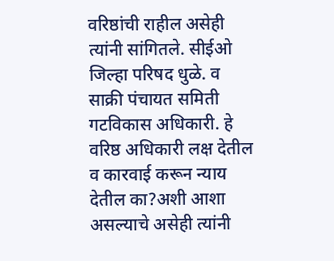वरिष्ठांची राहील असेही त्यांनी सांगितले. सीईओ जिल्हा परिषद धुळे. व साक्री पंचायत समिती गटविकास अधिकारी. हे वरिष्ठ अधिकारी लक्ष देतील व कारवाई करून न्याय देतील का?अशी आशा असल्याचे असेही त्यांनी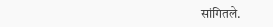सांगितले.